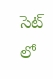సెట్‌ లో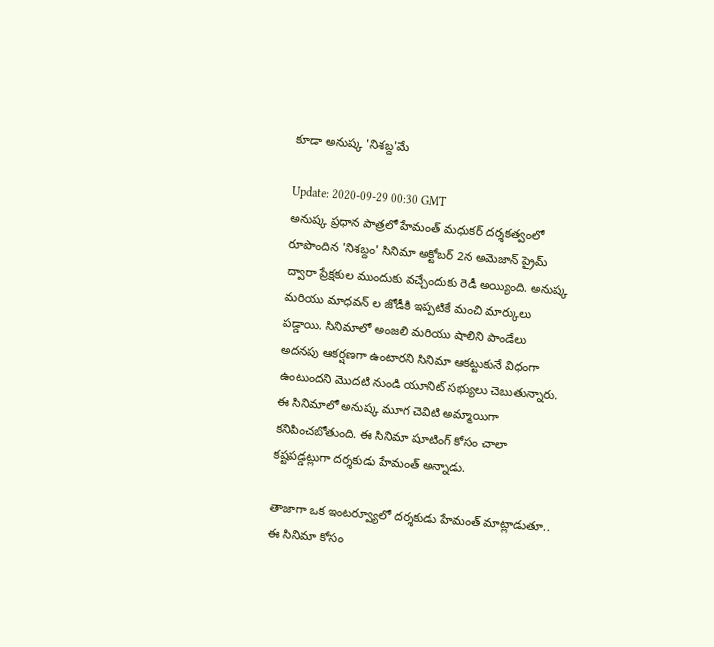కూడా అనుష్క 'నిశబ్ద'మే

Update: 2020-09-29 00:30 GMT
అనుష్క ప్రధాన పాత్రలో హేమంత్‌ మధుకర్‌ దర్శకత్వంలో రూపొందిన 'నిశబ్దం' సినిమా అక్టోబర్‌ 2న అమెజాన్‌ ప్రైమ్‌ ద్వారా ప్రేక్షకుల ముందుకు వచ్చేందుకు రెడీ అయ్యింది. అనుష్క మరియు మాధవన్‌ ల జోడీకి ఇప్పటికే మంచి మార్కులు పడ్డాయి. సినిమాలో అంజలి మరియు షాలిని పాండేలు అదనపు ఆకర్షణగా ఉంటారని సినిమా ఆకట్టుకునే విధంగా ఉంటుందని మొదటి నుండి యూనిట్‌ సభ్యులు చెబుతున్నారు. ఈ సినిమాలో అనుష్క మూగ చెవిటి అమ్మాయిగా కనిపించబోతుంది. ఈ సినిమా షూటింగ్‌ కోసం చాలా కష్టపడ్డట్లుగా దర్శకుడు హేమంత్‌ అన్నాడు.

తాజాగా ఒక ఇంటర్వ్యూలో దర్శకుడు హేమంత్‌ మాట్లాడుతూ.. ఈ సినిమా కోసం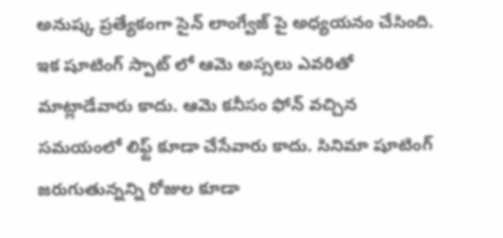అనుష్క ప్రత్యేకంగా సైన్‌ లాంగ్వేజ్‌ పై అధ్యయనం చేసింది. ఇక షూటింగ్‌ స్పాట్‌ లో ఆమె అస్సలు ఎవరితో మాట్లాడేవారు కాదు. ఆమె కనీసం ఫోన్‌ వచ్చిన సమయంలో లిఫ్ట్‌ కూడా చేసేవారు కాదు. సినిమా షూటింగ్‌ జరుగుతున్నన్ని రోజుల కూడా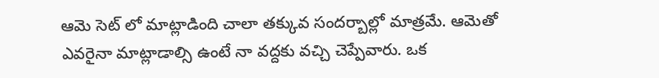ఆమె సెట్‌ లో మాట్లాడింది చాలా తక్కువ సందర్బాల్లో మాత్రమే. ఆమెతో ఎవరైనా మాట్లాడాల్సి ఉంటే నా వద్దకు వచ్చి చెప్పేవారు. ఒక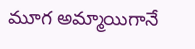మూగ అమ్మాయిగానే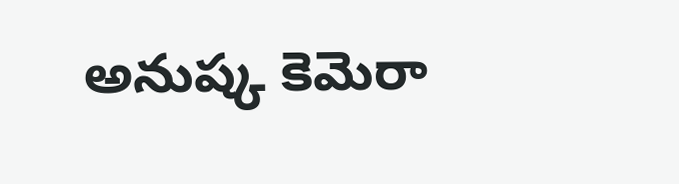అనుష్క కెమెరా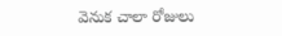వెనుక చాలా రోజులు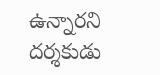ఉన్నారని దర్శకుడు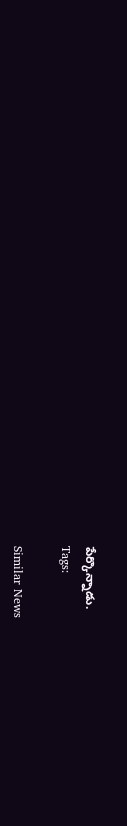పేర్కొన్నాడు.
Tags:

Similar News